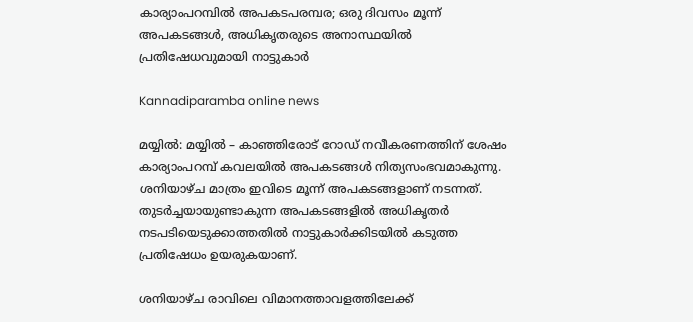കാര്യാംപറമ്പിൽ അപകടപരമ്പര; ഒരു ദിവസം മൂന്ന് അപകടങ്ങൾ, അധികൃതരുടെ അനാസ്ഥയിൽ പ്രതിഷേധവുമായി നാട്ടുകാർ

Kannadiparamba online news

മയ്യിൽ: മയ്യിൽ – കാഞ്ഞിരോട് റോഡ് നവീകരണത്തിന് ശേഷം കാര്യാംപറമ്പ് കവലയിൽ അപകടങ്ങൾ നിത്യസംഭവമാകുന്നു. ശനിയാഴ്ച മാത്രം ഇവിടെ മൂന്ന് അപകടങ്ങളാണ് നടന്നത്. തുടർച്ചയായുണ്ടാകുന്ന അപകടങ്ങളിൽ അധികൃതർ നടപടിയെടുക്കാത്തതിൽ നാട്ടുകാർക്കിടയിൽ കടുത്ത പ്രതിഷേധം ഉയരുകയാണ്.

ശനിയാഴ്ച രാവിലെ വിമാനത്താവളത്തിലേക്ക്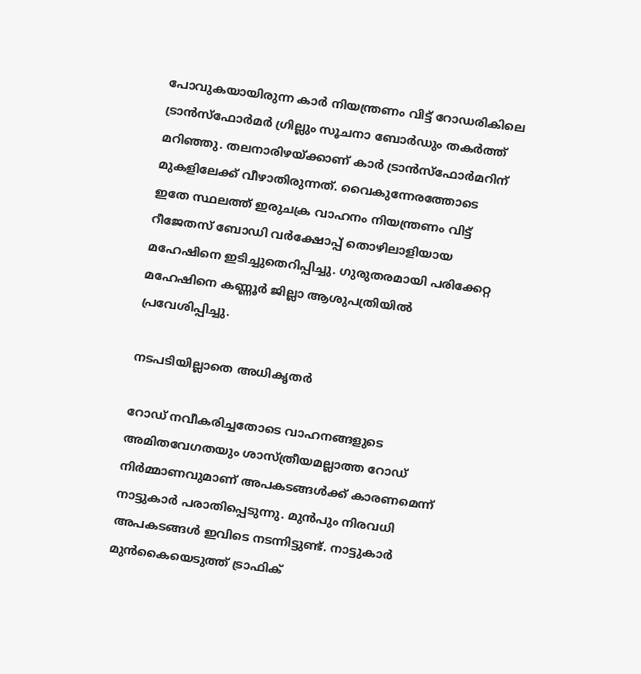പോവുകയായിരുന്ന കാർ നിയന്ത്രണം വിട്ട് റോഡരികിലെ ട്രാൻസ്ഫോർമർ ഗ്രില്ലും സൂചനാ ബോർഡും തകർത്ത് മറിഞ്ഞു. തലനാരിഴയ്ക്കാണ് കാർ ട്രാൻസ്ഫോർമറിന് മുകളിലേക്ക് വീഴാതിരുന്നത്. വൈകുന്നേരത്തോടെ ഇതേ സ്ഥലത്ത് ഇരുചക്ര വാഹനം നിയന്ത്രണം വിട്ട് റീജേതസ് ബോഡി വർക്ഷോപ്പ് തൊഴിലാളിയായ മഹേഷിനെ ഇടിച്ചുതെറിപ്പിച്ചു. ഗുരുതരമായി പരിക്കേറ്റ മഹേഷിനെ കണ്ണൂർ ജില്ലാ ആശുപത്രിയിൽ പ്രവേശിപ്പിച്ചു.

നടപടിയില്ലാതെ അധികൃതർ

റോഡ് നവീകരിച്ചതോടെ വാഹനങ്ങളുടെ അമിതവേഗതയും ശാസ്ത്രീയമല്ലാത്ത റോഡ് നിർമ്മാണവുമാണ് അപകടങ്ങൾക്ക് കാരണമെന്ന് നാട്ടുകാർ പരാതിപ്പെടുന്നു. മുൻപും നിരവധി അപകടങ്ങൾ ഇവിടെ നടന്നിട്ടുണ്ട്. നാട്ടുകാർ മുൻകൈയെടുത്ത് ട്രാഫിക്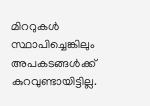മിററുകൾ സ്ഥാപിച്ചെങ്കിലും അപകടങ്ങൾക്ക് കുറവുണ്ടായിട്ടില്ല.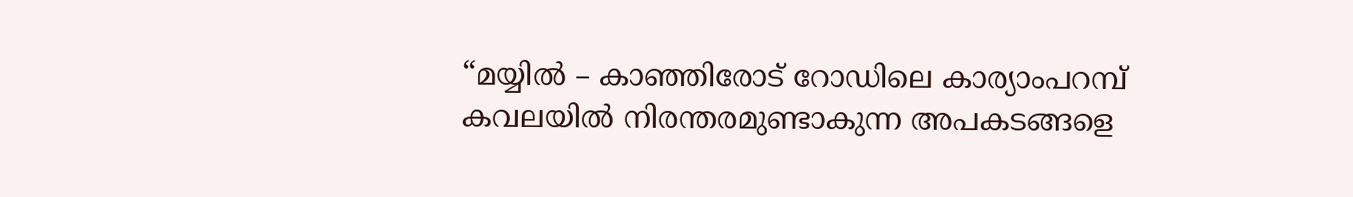“മയ്യിൽ – കാഞ്ഞിരോട് റോഡിലെ കാര്യാംപറമ്പ് കവലയിൽ നിരന്തരമുണ്ടാകുന്ന അപകടങ്ങളെ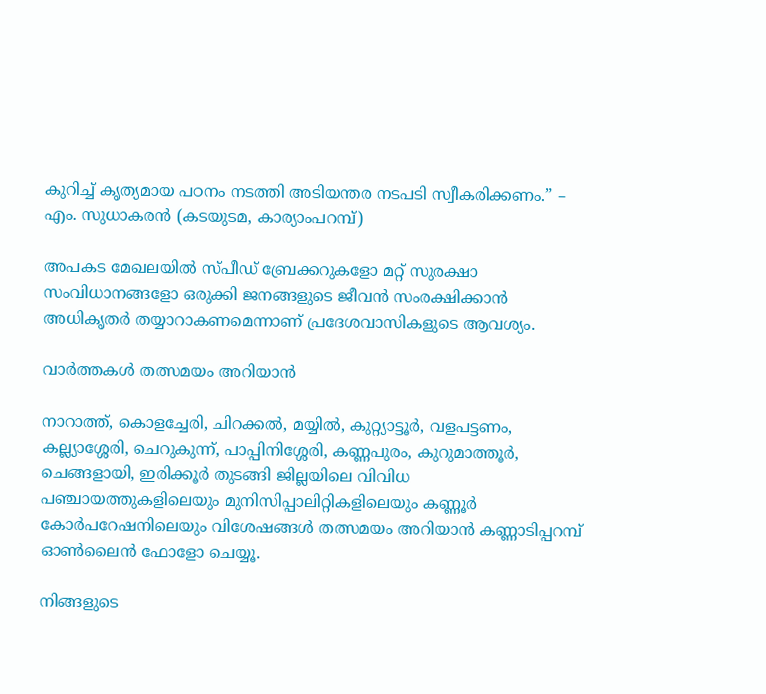കുറിച്ച് കൃത്യമായ പഠനം നടത്തി അടിയന്തര നടപടി സ്വീകരിക്കണം.” – എം. സുധാകരൻ (കടയുടമ, കാര്യാംപറമ്പ്)

അപകട മേഖലയിൽ സ്പീഡ് ബ്രേക്കറുകളോ മറ്റ് സുരക്ഷാ സംവിധാനങ്ങളോ ഒരുക്കി ജനങ്ങളുടെ ജീവൻ സംരക്ഷിക്കാൻ അധികൃതർ തയ്യാറാകണമെന്നാണ് പ്രദേശവാസികളുടെ ആവശ്യം.

വാർത്തകൾ തത്സമയം അറിയാൻ

നാറാത്ത്, കൊളച്ചേരി, ചിറക്കൽ, മയ്യിൽ, കുറ്റ്യാട്ടൂർ, വളപട്ടണം, കല്ല്യാശ്ശേരി, ചെറുകുന്ന്, പാപ്പിനിശ്ശേരി, കണ്ണപുരം, കുറുമാത്തൂർ, ചെങ്ങളായി, ഇരിക്കൂർ തുടങ്ങി ജില്ലയിലെ വിവിധ പഞ്ചായത്തുകളിലെയും മുനിസിപ്പാലിറ്റികളിലെയും കണ്ണൂർ കോർപറേഷനിലെയും വിശേഷങ്ങൾ തത്സമയം അറിയാൻ കണ്ണാടിപ്പറമ്പ് ഓൺലൈൻ ഫോളോ ചെയ്യൂ.

നിങ്ങളുടെ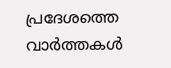പ്രദേശത്തെ വാർത്തകൾ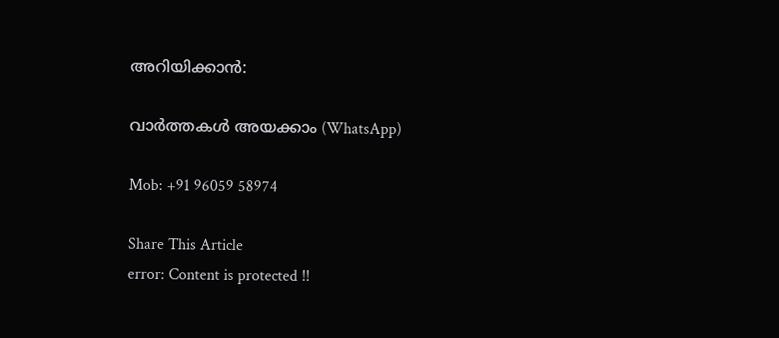അറിയിക്കാൻ:

വാർത്തകൾ അയക്കാം (WhatsApp)

Mob: +91 96059 58974

Share This Article
error: Content is protected !!